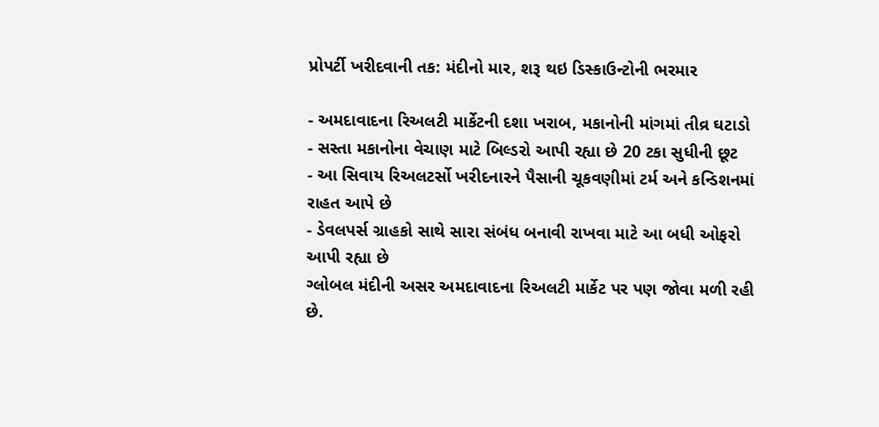પ્રોપર્ટી ખરીદવાની તક: મંદીનો માર, શરૂ થઇ ડિસ્કાઉન્ટોની ભરમાર

- અમદાવાદના રિઅલટી માર્કેટની દશા ખરાબ, મકાનોની માંગમાં તીવ્ર ઘટાડો
- સસ્તા મકાનોના વેચાણ માટે બિલ્ડરો આપી રહ્યા છે 20 ટકા સુધીની છૂટ
- આ સિવાય રિઅલટર્સો ખરીદનારને પૈસાની ચૂકવણીમાં ટર્મ અને કન્ડિશનમાં રાહત આપે છે
- ડેવલપર્સ ગ્રાહકો સાથે સારા સંબંધ બનાવી રાખવા માટે આ બધી ઓફરો આપી રહ્યા છે
ગ્લોબલ મંદીની અસર અમદાવાદના રિઅલટી માર્કેટ પર પણ જોવા મળી રહી છે.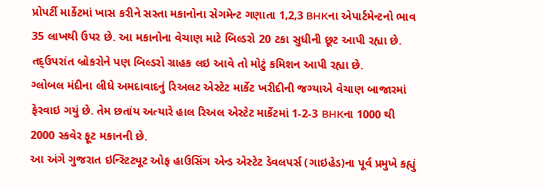પ્રોપર્ટી માર્કેટમાં ખાસ કરીને સસ્તા મકાનોના સેગમેન્ટ ગણાતા 1,2,3 BHKના એપાર્ટમેન્ટનો ભાવ 35 લાખથી ઉપર છે. આ મકાનોના વેચાણ માટે બિલ્ડરો 20 ટકા સુધીની છૂટ આપી રહ્યા છે. તદ્ઉપરાંત બ્રોકરોને પણ બિલ્ડરો ગ્રાહક લઇ આવે તો મોટું કમિશન આપી રહ્યા છે.
ગ્લોબલ મંદીના લીધે અમદાવાદનું રિઅલટ એસ્ટેટ માર્કેટ ખરીદીની જગ્યાએ વેચાણ બાજારમાં ફેરવાઇ ગયું છે. તેમ છતાંય અત્યારે હાલ રિઅલ એસ્ટેટ માર્કેટમાં 1-2-3 BHKના 1000 થી 2000 સ્કવેર ફૂટ મકાનની છે.
આ અંગે ગુજરાત ઇન્સ્ટિટ્યૂટ ઓફ હાઉસિંગ એન્ડ એસ્ટેટ ડેવલપર્સ (ગાઇહેડ)ના પૂર્વ પ્રમુખે કહ્યું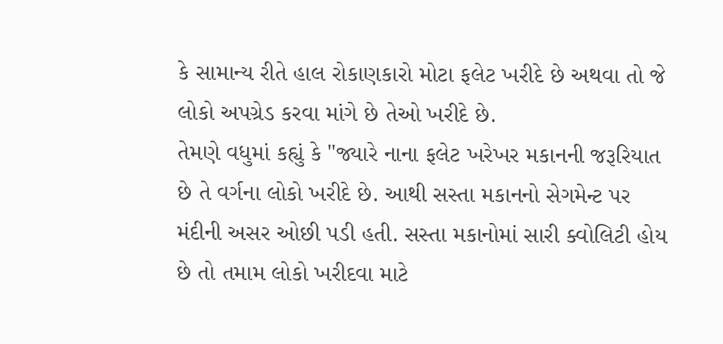કે સામાન્ય રીતે હાલ રોકાણકારો મોટા ફલેટ ખરીદે છે અથવા તો જે લોકો અપગ્રેડ કરવા માંગે છે તેઓ ખરીદે છે.
તેમણે વધુમાં કહ્યું કે "જ્યારે નાના ફલેટ ખરેખર મકાનની જરૂરિયાત છે તે વર્ગના લોકો ખરીદે છે. આથી સસ્તા મકાનનો સેગમેન્ટ પર મંદીની અસર ઓછી પડી હતી. સસ્તા મકાનોમાં સારી ક્વોલિટી હોય છે તો તમામ લોકો ખરીદવા માટે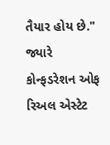તૈયાર હોય છે."
જ્યારે કોન્ફડરેશન ઓફ રિઅલ એસ્ટેટ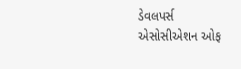ડેવલપર્સ એસોસીએશન ઓફ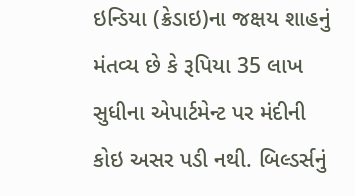ઇન્ડિયા (ક્રેડાઇ)ના જક્ષય શાહનું મંતવ્ય છે કે રૂપિયા 35 લાખ સુધીના એપાર્ટમેન્ટ પર મંદીની કોઇ અસર પડી નથી. બિલ્ડર્સનું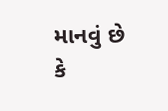માનવું છે કે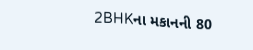2BHKના મકાનની 80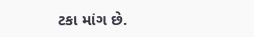ટકા માંગ છે.